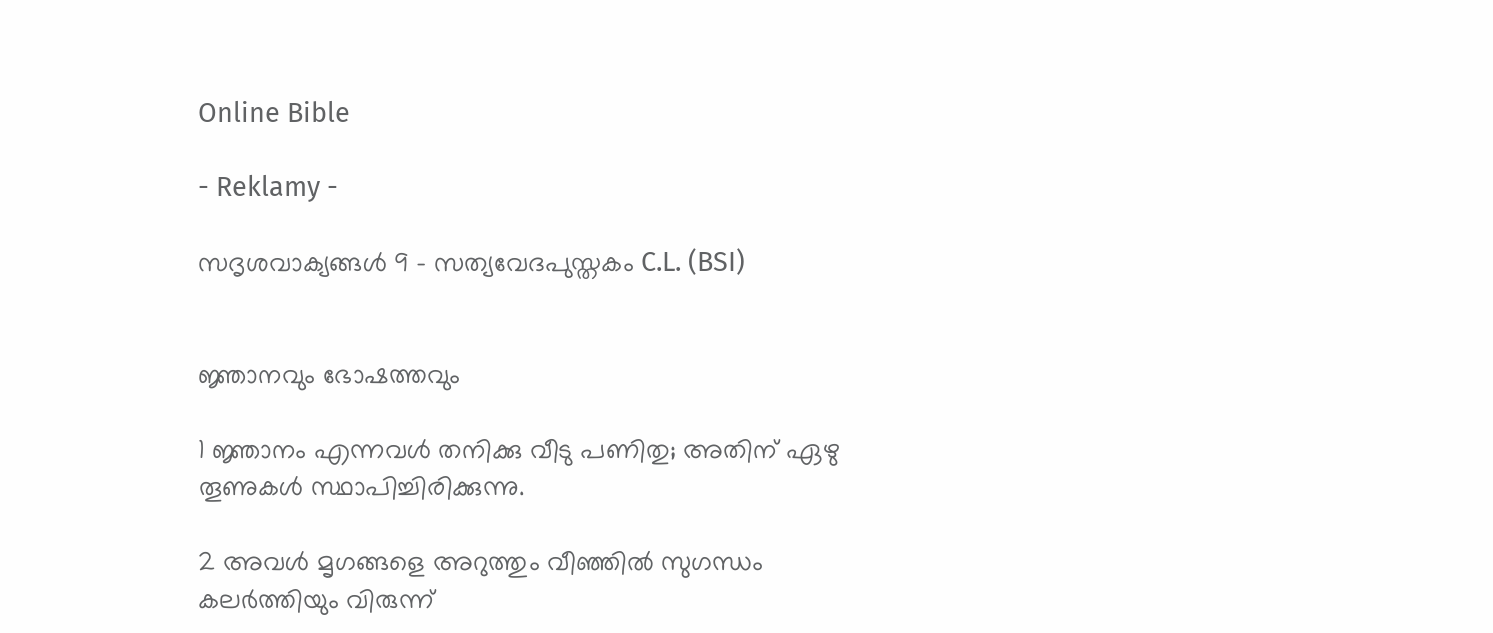Online Bible

- Reklamy -

സദൃശവാക്യങ്ങൾ 9 - സത്യവേദപുസ്തകം C.L. (BSI)


ജ്ഞാനവും ഭോഷത്തവും

1 ജ്ഞാനം എന്നവൾ തനിക്കു വീടു പണിതു; അതിന് ഏഴു തൂണുകൾ സ്ഥാപിച്ചിരിക്കുന്നു.

2 അവൾ മൃഗങ്ങളെ അറുത്തും വീഞ്ഞിൽ സുഗന്ധം കലർത്തിയും വിരുന്ന്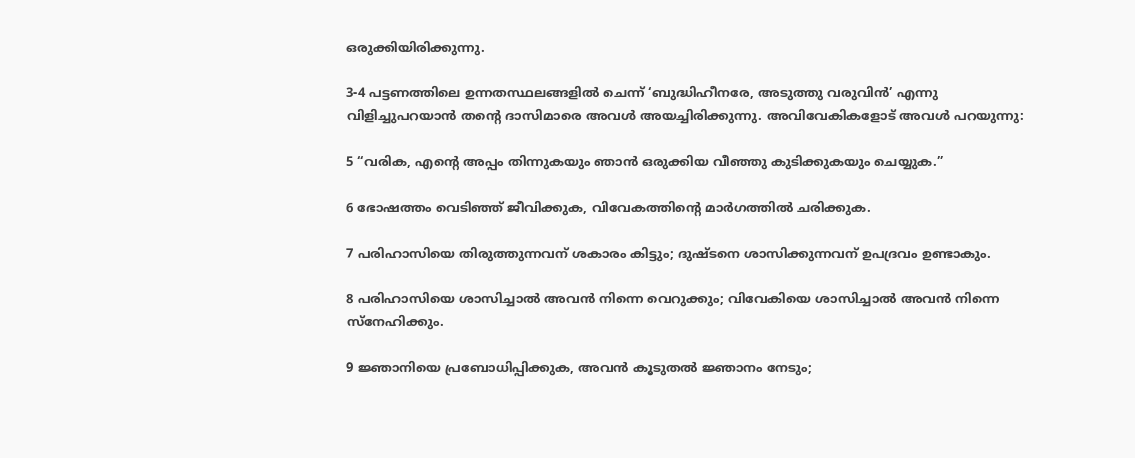ഒരുക്കിയിരിക്കുന്നു.

3-4 പട്ടണത്തിലെ ഉന്നതസ്ഥലങ്ങളിൽ ചെന്ന് ‘ബുദ്ധിഹീനരേ, അടുത്തു വരുവിൻ’ എന്നു വിളിച്ചുപറയാൻ തന്റെ ദാസിമാരെ അവൾ അയച്ചിരിക്കുന്നു. അവിവേകികളോട് അവൾ പറയുന്നു:

5 “വരിക, എന്റെ അപ്പം തിന്നുകയും ഞാൻ ഒരുക്കിയ വീഞ്ഞു കുടിക്കുകയും ചെയ്യുക.”

6 ഭോഷത്തം വെടിഞ്ഞ് ജീവിക്കുക, വിവേകത്തിന്റെ മാർഗത്തിൽ ചരിക്കുക.

7 പരിഹാസിയെ തിരുത്തുന്നവന് ശകാരം കിട്ടും; ദുഷ്ടനെ ശാസിക്കുന്നവന് ഉപദ്രവം ഉണ്ടാകും.

8 പരിഹാസിയെ ശാസിച്ചാൽ അവൻ നിന്നെ വെറുക്കും; വിവേകിയെ ശാസിച്ചാൽ അവൻ നിന്നെ സ്നേഹിക്കും.

9 ജ്ഞാനിയെ പ്രബോധിപ്പിക്കുക, അവൻ കൂടുതൽ ജ്ഞാനം നേടും;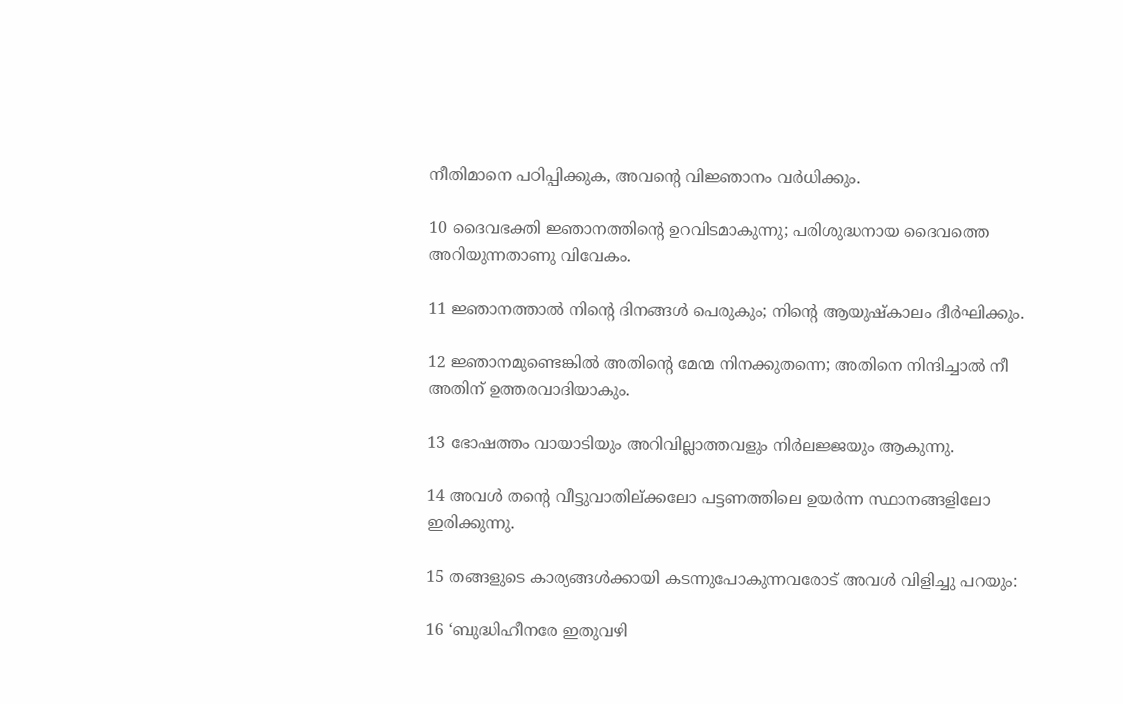നീതിമാനെ പഠിപ്പിക്കുക, അവന്റെ വിജ്ഞാനം വർധിക്കും.

10 ദൈവഭക്തി ജ്ഞാനത്തിന്റെ ഉറവിടമാകുന്നു; പരിശുദ്ധനായ ദൈവത്തെ അറിയുന്നതാണു വിവേകം.

11 ജ്ഞാനത്താൽ നിന്റെ ദിനങ്ങൾ പെരുകും; നിന്റെ ആയുഷ്കാലം ദീർഘിക്കും.

12 ജ്ഞാനമുണ്ടെങ്കിൽ അതിന്റെ മേന്മ നിനക്കുതന്നെ; അതിനെ നിന്ദിച്ചാൽ നീ അതിന് ഉത്തരവാദിയാകും.

13 ഭോഷത്തം വായാടിയും അറിവില്ലാത്തവളും നിർലജ്ജയും ആകുന്നു.

14 അവൾ തന്റെ വീട്ടുവാതില്‌ക്കലോ പട്ടണത്തിലെ ഉയർന്ന സ്ഥാനങ്ങളിലോ ഇരിക്കുന്നു.

15 തങ്ങളുടെ കാര്യങ്ങൾക്കായി കടന്നുപോകുന്നവരോട് അവൾ വിളിച്ചു പറയും:

16 ‘ബുദ്ധിഹീനരേ ഇതുവഴി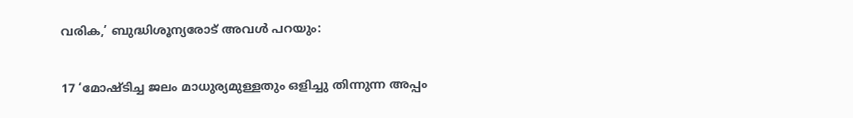വരിക,’ ബുദ്ധിശൂന്യരോട് അവൾ പറയും:

17 ‘മോഷ്‍ടിച്ച ജലം മാധുര്യമുള്ളതും ഒളിച്ചു തിന്നുന്ന അപ്പം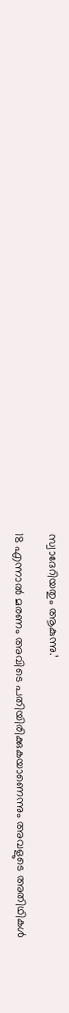സ്വാദേറിയതും ആകുന്നു.’

18 എന്നാൽ മരണം അവിടെ പതിയിരിക്കുകയാണെന്നും അവളുടെ അതിഥികൾ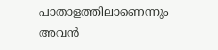പാതാളത്തിലാണെന്നും അവൻ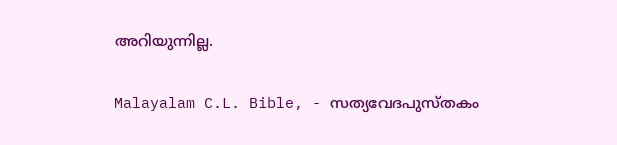അറിയുന്നില്ല.

Malayalam C.L. Bible, - സത്യവേദപുസ്തകം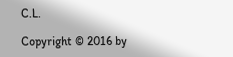C.L.

Copyright © 2016 by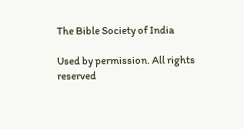The Bible Society of India

Used by permission. All rights reserved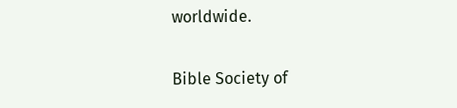worldwide.

Bible Society of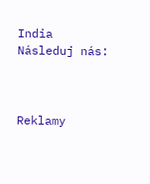India
Následuj nás:



Reklamy